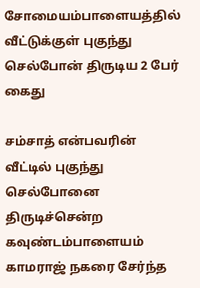சோமையம்பாளையத்தில் வீட்டுக்குள் புகுந்து செல்போன் திருடிய 2 பேர் கைது

சம்சாத் என்பவரின் வீட்டில் புகுந்து செல்போனை திருடிச்சென்ற கவுண்டம்பாளையம் காமராஜ் நகரை சேர்ந்த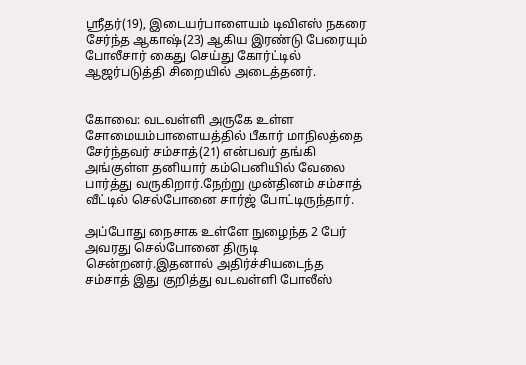ஸ்ரீதர்(19), இடையர்பாளையம் டிவிஎஸ் நகரை சேர்ந்த ஆகாஷ்(23) ஆகிய இரண்டு பேரையும் போலீசார் கைது செய்து கோர்ட்டில் ஆஜர்படுத்தி சிறையில் அடைத்தனர்.


கோவை: வடவள்ளி அருகே உள்ள சோமையம்பாளையத்தில் பீகார் மாநிலத்தை சேர்ந்தவர் சம்சாத்(21) என்பவர் தங்கி அங்குள்ள தனியார் கம்பெனியில் வேலை பார்த்து வருகிறார்.நேற்று முன்தினம் சம்சாத் வீட்டில் செல்போனை சார்ஜ் போட்டிருந்தார்.

அப்போது நைசாக உள்ளே நுழைந்த 2 பேர் அவரது செல்போனை திருடி சென்றனர்.இதனால் அதிர்ச்சியடைந்த சம்சாத் இது குறித்து வடவள்ளி போலீஸ்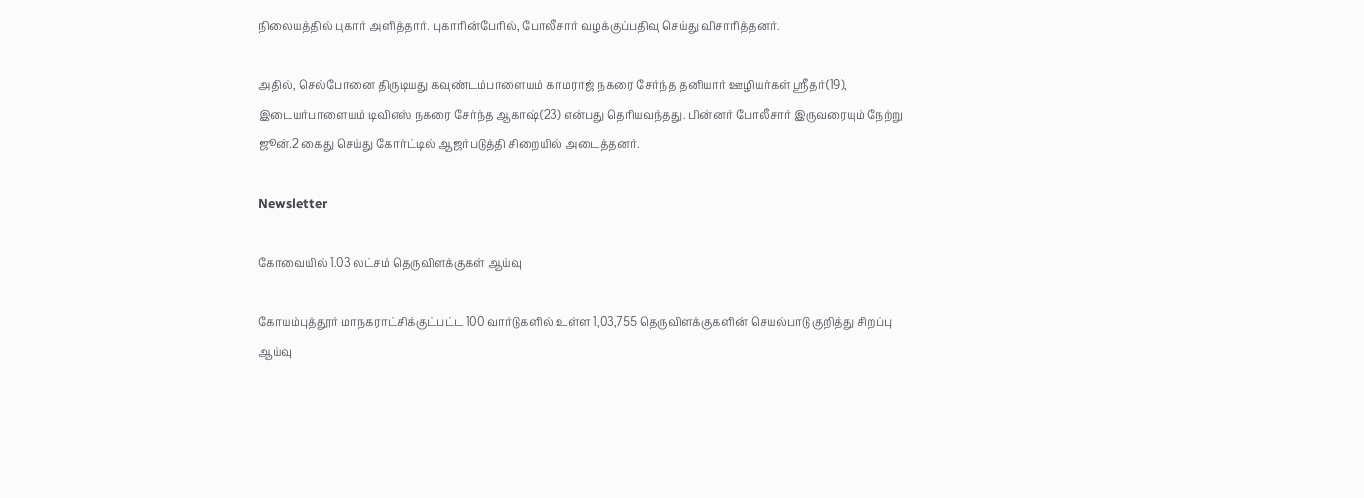நிலையத்தில் புகார் அளித்தார். புகாரின்பேரில், போலீசார் வழக்குப்பதிவு செய்து விசாரித்தனர்.

அதில், செல்போனை திருடியது கவுண்டம்பாளையம் காமராஜ் நகரை சேர்ந்த தனியார் ஊழியர்கள் ஸ்ரீதர்(19), இடையர்பாளையம் டிவிஎஸ் நகரை சேர்ந்த ஆகாஷ்(23) என்பது தெரியவந்தது. பின்னர் போலீசார் இருவரையும் நேற்று ஜூன்.2 கைது செய்து கோர்ட்டில் ஆஜர்படுத்தி சிறையில் அடைத்தனர்.

Newsletter

கோவையில் 1.03 லட்சம் தெருவிளக்குகள் ஆய்வு

கோயம்புத்தூர் மாநகராட்சிக்குட்பட்ட 100 வார்டுகளில் உள்ள 1,03,755 தெருவிளக்குகளின் செயல்பாடு குறித்து சிறப்பு ஆய்வு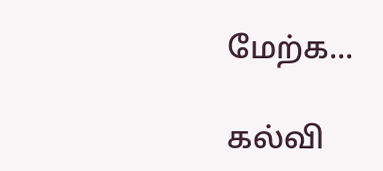மேற்க...

கல்வி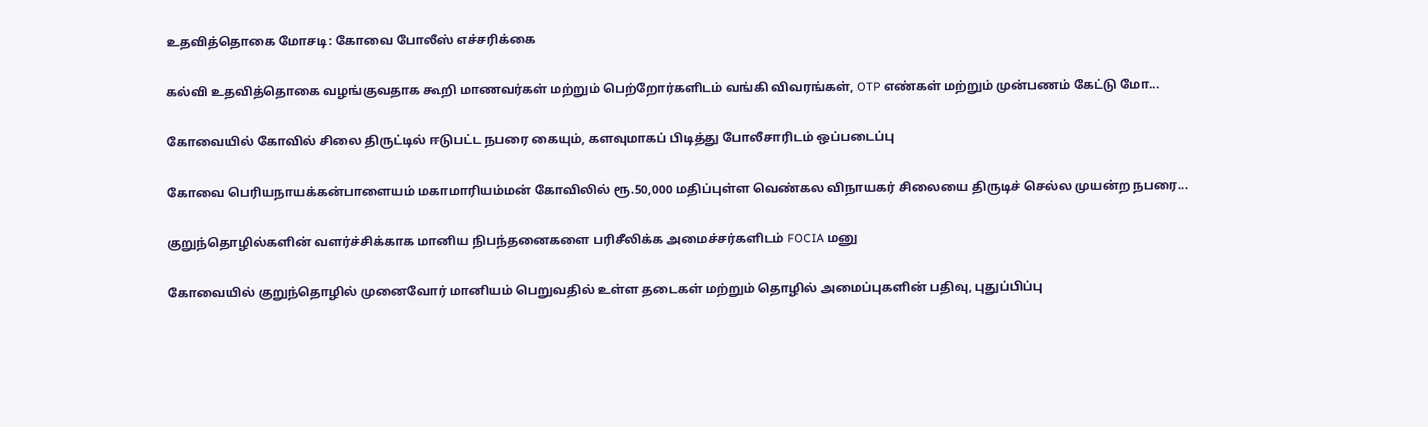உதவித்தொகை மோசடி: கோவை போலீஸ் எச்சரிக்கை

கல்வி உதவித்தொகை வழங்குவதாக கூறி மாணவர்கள் மற்றும் பெற்றோர்களிடம் வங்கி விவரங்கள், OTP எண்கள் மற்றும் முன்பணம் கேட்டு மோ...

கோவையில் கோவில் சிலை திருட்டில் ஈடுபட்ட நபரை கையும், களவுமாகப் பிடித்து போலீசாரிடம் ஒப்படைப்பு

கோவை பெரியநாயக்கன்பாளையம் மகாமாரியம்மன் கோவிலில் ரூ.50,000 மதிப்புள்ள வெண்கல விநாயகர் சிலையை திருடிச் செல்ல முயன்ற நபரை...

குறுந்தொழில்களின் வளர்ச்சிக்காக மானிய நிபந்தனைகளை பரிசீலிக்க அமைச்சர்களிடம் FOCIA மனு

கோவையில் குறுந்தொழில் முனைவோர் மானியம் பெறுவதில் உள்ள தடைகள் மற்றும் தொழில் அமைப்புகளின் பதிவு, புதுப்பிப்பு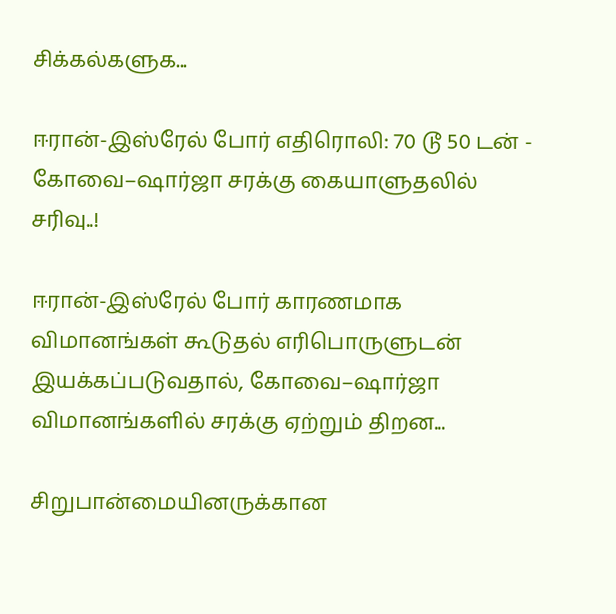சிக்கல்களுக...

ஈரான்-இஸ்ரேல் போர் எதிரொலி: 70 டூ 50 டன் - கோவை–ஷார்ஜா சரக்கு கையாளுதலில் சரிவு..!

ஈரான்-இஸ்ரேல் போர் காரணமாக விமானங்கள் கூடுதல் எரிபொருளுடன் இயக்கப்படுவதால், கோவை–ஷார்ஜா விமானங்களில் சரக்கு ஏற்றும் திறன...

சிறுபான்மையினருக்கான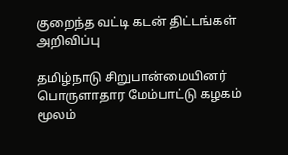குறைந்த வட்டி கடன் திட்டங்கள் அறிவிப்பு

தமிழ்நாடு சிறுபான்மையினர் பொருளாதார மேம்பாட்டு கழகம் மூலம்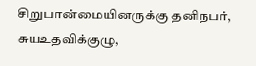சிறுபான்மையினருக்கு தனிநபர், சுயஉதவிக்குழு,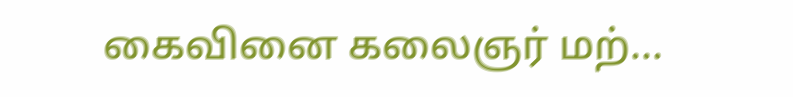கைவினை கலைஞர் மற்...